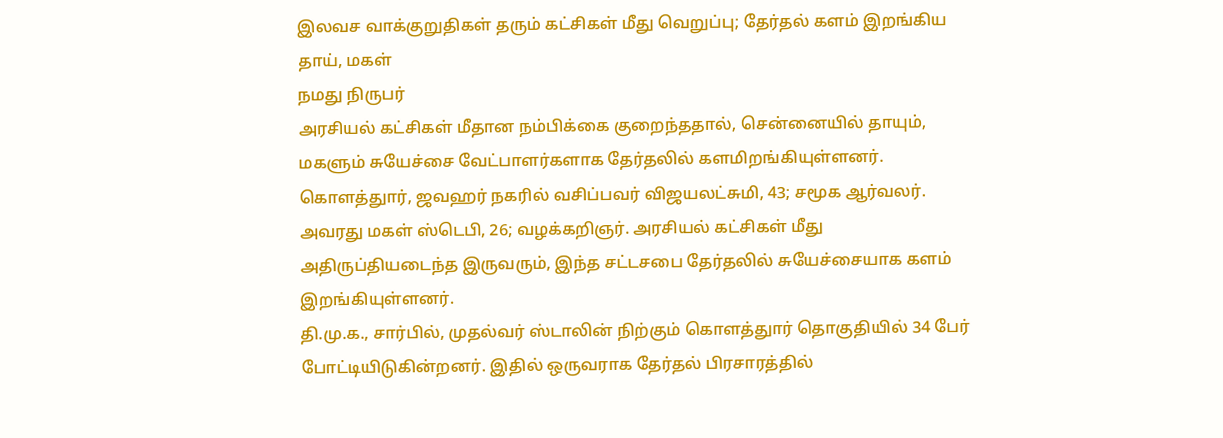இலவச வாக்குறுதிகள் தரும் கட்சிகள் மீது வெறுப்பு; தேர்தல் களம் இறங்கிய தாய், மகள்
நமது நிருபர்
அரசியல் கட்சிகள் மீதான நம்பிக்கை குறைந்ததால், சென்னையில் தாயும், மகளும் சுயேச்சை வேட்பாளர்களாக தேர்தலில் களமிறங்கியுள்ளனர்.
கொளத்துார், ஜவஹர் நகரில் வசிப்பவர் விஜயலட்சுமி, 43; சமூக ஆர்வலர். அவரது மகள் ஸ்டெபி, 26; வழக்கறிஞர். அரசியல் கட்சிகள் மீது அதிருப்தியடைந்த இருவரும், இந்த சட்டசபை தேர்தலில் சுயேச்சையாக களம் இறங்கியுள்ளனர்.
தி.மு.க., சார்பில், முதல்வர் ஸ்டாலின் நிற்கும் கொளத்துார் தொகுதியில் 34 பேர் போட்டியிடுகின்றனர். இதில் ஒருவராக தேர்தல் பிரசாரத்தில்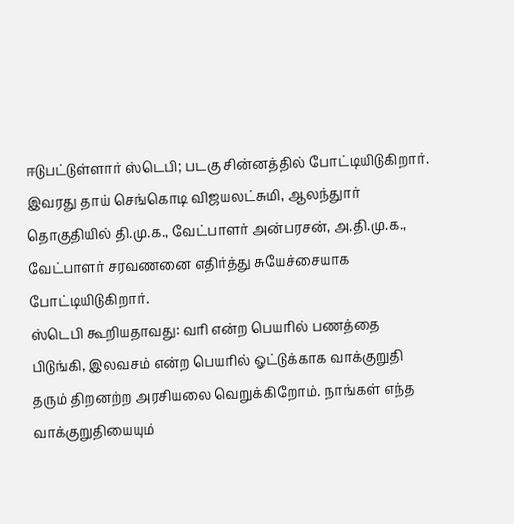ஈடுபட்டுள்ளார் ஸ்டெபி; படகு சின்னத்தில் போட்டியிடுகிறார். இவரது தாய் செங்கொடி விஜயலட்சுமி, ஆலந்துார் தொகுதியில் தி.மு.க., வேட்பாளர் அன்பரசன், அ.தி.மு.க., வேட்பாளர் சரவணனை எதிர்த்து சுயேச்சையாக போட்டியிடுகிறார்.
ஸ்டெபி கூறியதாவது: வரி என்ற பெயரில் பணத்தை பிடுங்கி, இலவசம் என்ற பெயரில் ஓட்டுக்காக வாக்குறுதி தரும் திறனற்ற அரசியலை வெறுக்கிறோம். நாங்கள் எந்த வாக்குறுதியையும்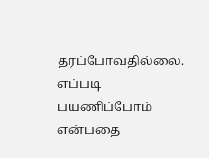தரப்போவதில்லை. எப்படி பயணிப்போம் என்பதை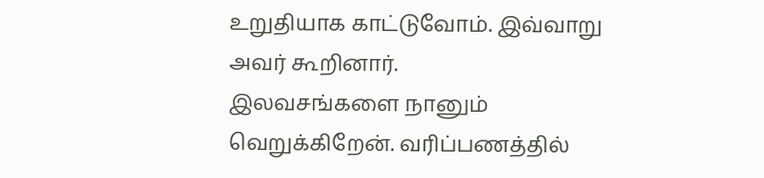உறுதியாக காட்டுவோம். இவ்வாறு அவர் கூறினார்.
இலவசங்களை நானும் வெறுக்கிறேன். வரிப்பணத்தில்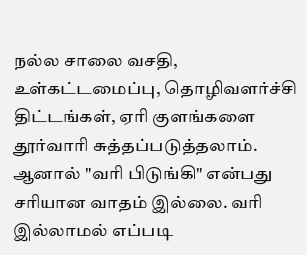நல்ல சாலை வசதி, உள்கட்டமைப்பு, தொழிவளர்ச்சி திட்டங்கள், ஏரி குளங்களை தூர்வாரி சுத்தப்படுத்தலாம். ஆனால் "வரி பிடுங்கி" என்பது சரியான வாதம் இல்லை. வரி இல்லாமல் எப்படி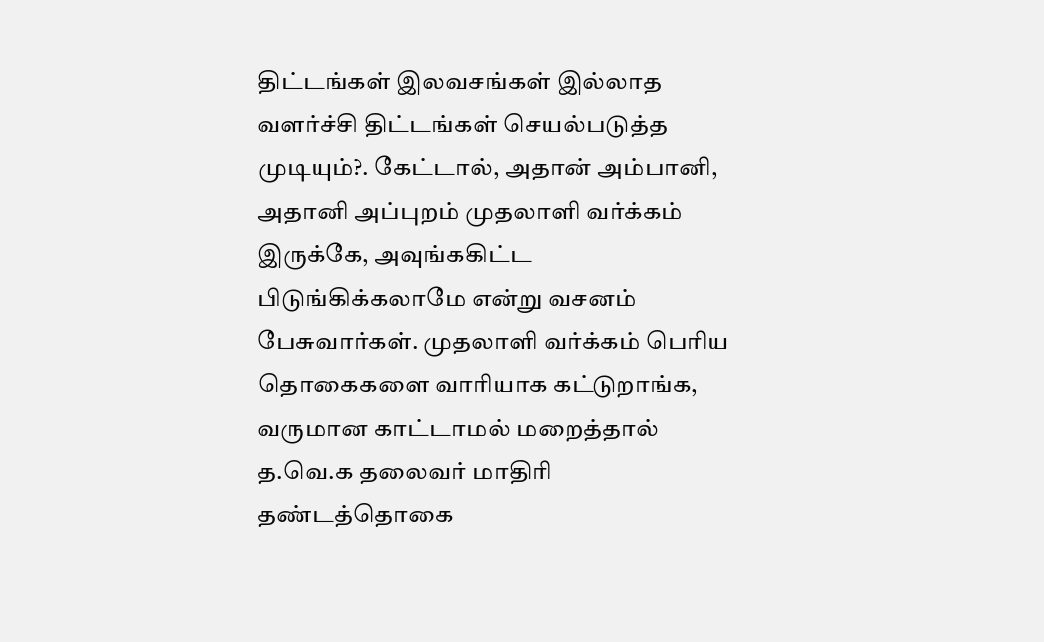திட்டங்கள் இலவசங்கள் இல்லாத வளர்ச்சி திட்டங்கள் செயல்படுத்த முடியும்?. கேட்டால், அதான் அம்பானி, அதானி அப்புறம் முதலாளி வர்க்கம் இருக்கே, அவுங்ககிட்ட பிடுங்கிக்கலாமே என்று வசனம் பேசுவார்கள். முதலாளி வர்க்கம் பெரிய தொகைகளை வாரியாக கட்டுறாங்க, வருமான காட்டாமல் மறைத்தால் த.வெ.க தலைவர் மாதிரி தண்டத்தொகை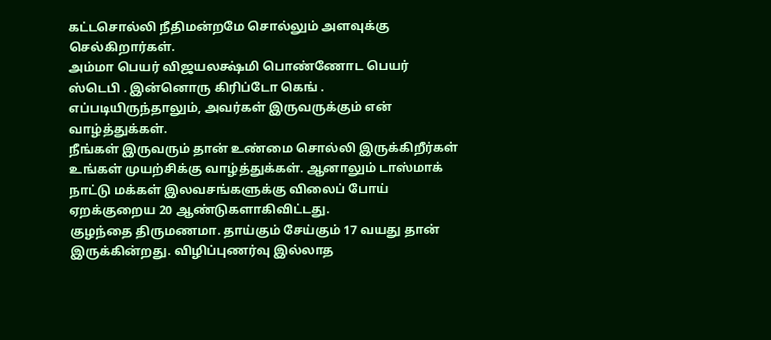கட்டசொல்லி நீதிமன்றமே சொல்லும் அளவுக்கு செல்கிறார்கள்.
அம்மா பெயர் விஜயலக்ஷ்மி பொண்ணோட பெயர் ஸ்டெபி . இன்னொரு கிரிப்டோ கெங் . எப்படியிருந்தாலும், அவர்கள் இருவருக்கும் என் வாழ்த்துக்கள்.
நீங்கள் இருவரும் தான் உண்மை சொல்லி இருக்கிறீர்கள்
உங்கள் முயற்சிக்கு வாழ்த்துக்கள். ஆனாலும் டாஸ்மாக் நாட்டு மக்கள் இலவசங்களுக்கு விலைப் போய் ஏறக்குறைய 20 ஆண்டுகளாகிவிட்டது.
குழந்தை திருமணமா. தாய்கும் சேய்கும் 17 வயது தான் இருக்கின்றது. விழிப்புணர்வு இல்லாத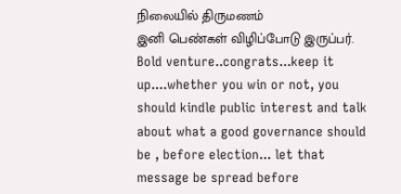நிலையில் திருமணம்
இனி பெண்கள் விழிப்போடு இருப்பர்.
Bold venture..congrats...keep it up....whether you win or not, you should kindle public interest and talk about what a good governance should be , before election... let that message be spread before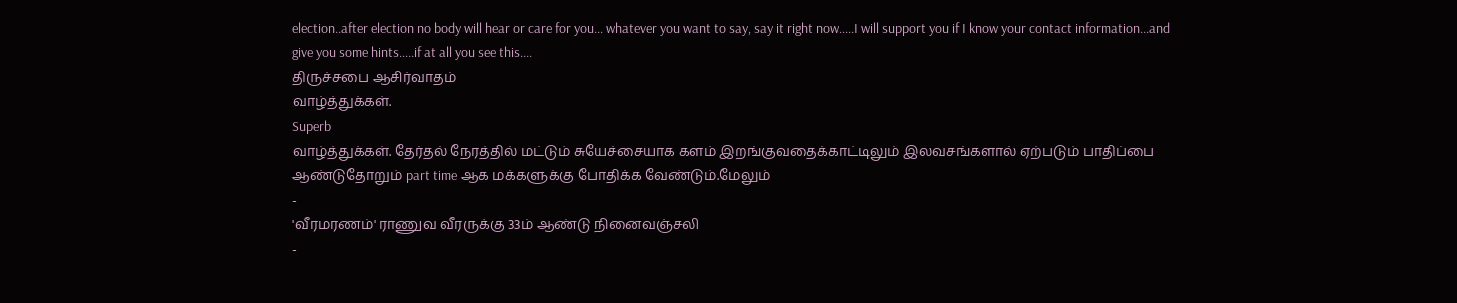election..after election no body will hear or care for you... whatever you want to say, say it right now.....I will support you if I know your contact information...and give you some hints.....if at all you see this....
திருச்சபை ஆசிர்வாதம்
வாழ்த்துக்கள்.
Superb
வாழ்த்துக்கள். தேர்தல் நேரத்தில் மட்டும் சுயேச்சையாக களம் இறங்குவதைக்காட்டிலும் இலவசங்களால் ஏற்படும் பாதிப்பை ஆண்டுதோறும் part time ஆக மக்களுக்கு போதிக்க வேண்டும்.மேலும்
-
'வீரமரணம்' ராணுவ வீரருக்கு 33ம் ஆண்டு நினைவஞ்சலி
-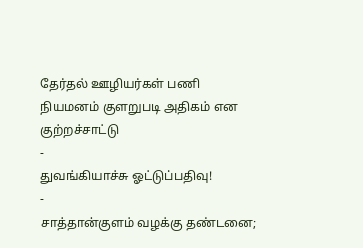தேர்தல் ஊழியர்கள் பணி நியமனம் குளறுபடி அதிகம் என குற்றச்சாட்டு
-
துவங்கியாச்சு ஓட்டுப்பதிவு!
-
சாத்தான்குளம் வழக்கு தண்டனை;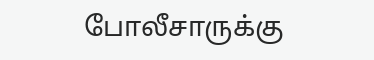போலீசாருக்கு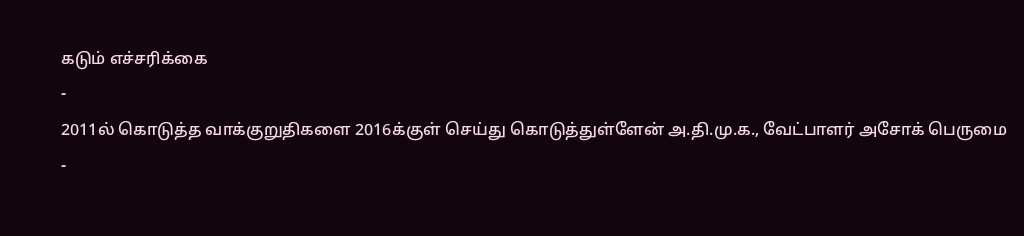கடும் எச்சரிக்கை
-
2011ல் கொடுத்த வாக்குறுதிகளை 2016க்குள் செய்து கொடுத்துள்ளேன் அ.தி.மு.க., வேட்பாளர் அசோக் பெருமை
-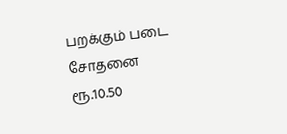பறக்கும் படை சோதனை ரூ.10.50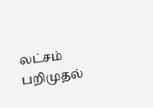லட்சம் பறிமுதல்